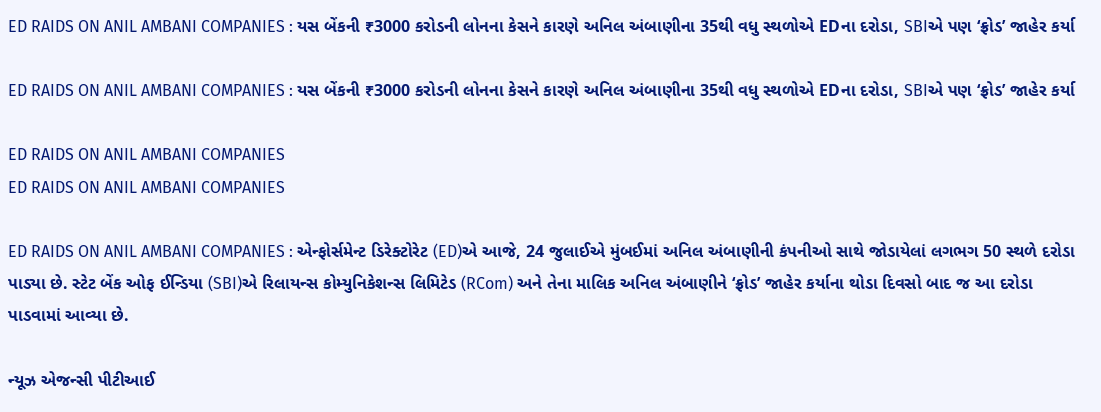ED RAIDS ON ANIL AMBANI COMPANIES : યસ બેંકની ₹3000 કરોડની લોનના કેસને કારણે અનિલ અંબાણીના 35થી વધુ સ્થળોએ EDના દરોડા, SBIએ પણ ‘ફ્રોડ’ જાહેર કર્યા

ED RAIDS ON ANIL AMBANI COMPANIES : યસ બેંકની ₹3000 કરોડની લોનના કેસને કારણે અનિલ અંબાણીના 35થી વધુ સ્થળોએ EDના દરોડા, SBIએ પણ ‘ફ્રોડ’ જાહેર કર્યા

ED RAIDS ON ANIL AMBANI COMPANIES
ED RAIDS ON ANIL AMBANI COMPANIES

ED RAIDS ON ANIL AMBANI COMPANIES : એન્ફોર્સમેન્ટ ડિરેક્ટોરેટ (ED)એ આજે, 24 જુલાઈએ મુંબઈમાં અનિલ અંબાણીની કંપનીઓ સાથે જોડાયેલાં લગભગ 50 સ્થળે દરોડા પાડ્યા છે. સ્ટેટ બેંક ઓફ ઈન્ડિયા (SBI)એ રિલાયન્સ કોમ્યુનિકેશન્સ લિમિટેડ (RCom) અને તેના માલિક અનિલ અંબાણીને ‘ફ્રોડ’ જાહેર કર્યાના થોડા દિવસો બાદ જ આ દરોડા પાડવામાં આવ્યા છે.

ન્યૂઝ એજન્સી પીટીઆઈ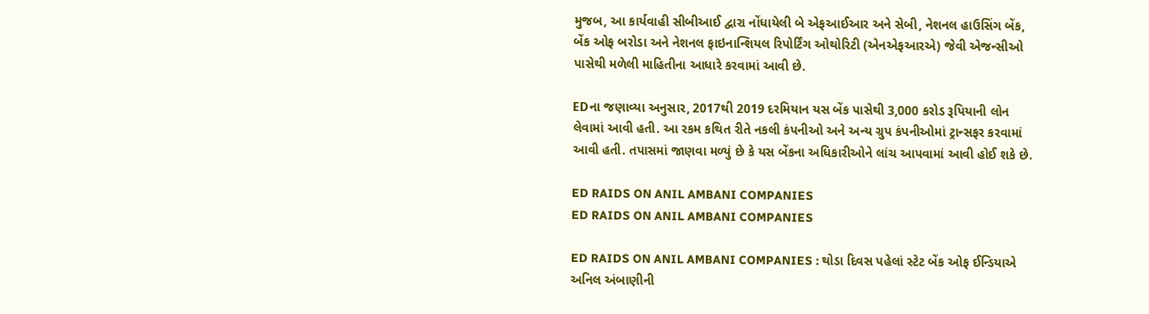મુજબ, આ કાર્યવાહી સીબીઆઈ દ્વારા નોંધાયેલી બે એફઆઈઆર અને સેબી, નેશનલ હાઉસિંગ બેંક, બેંક ઓફ બરોડા અને નેશનલ ફાઇનાન્શિયલ રિપોર્ટિંગ ઓથોરિટી (એનએફઆરએ) જેવી એજન્સીઓ પાસેથી મળેલી માહિતીના આધારે કરવામાં આવી છે.

EDના જણાવ્યા અનુસાર, 2017થી 2019 દરમિયાન યસ બેંક પાસેથી 3,000 કરોડ રૂપિયાની લોન લેવામાં આવી હતી. આ રકમ કથિત રીતે નકલી કંપનીઓ અને અન્ય ગ્રુપ કંપનીઓમાં ટ્રાન્સફર કરવામાં આવી હતી. તપાસમાં જાણવા મળ્યું છે કે યસ બેંકના અધિકારીઓને લાંચ આપવામાં આવી હોઈ શકે છે.

ED RAIDS ON ANIL AMBANI COMPANIES
ED RAIDS ON ANIL AMBANI COMPANIES

ED RAIDS ON ANIL AMBANI COMPANIES : થોડા દિવસ પહેલાં સ્ટેટ બેંક ઓફ ઈન્ડિયાએ અનિલ અંબાણીની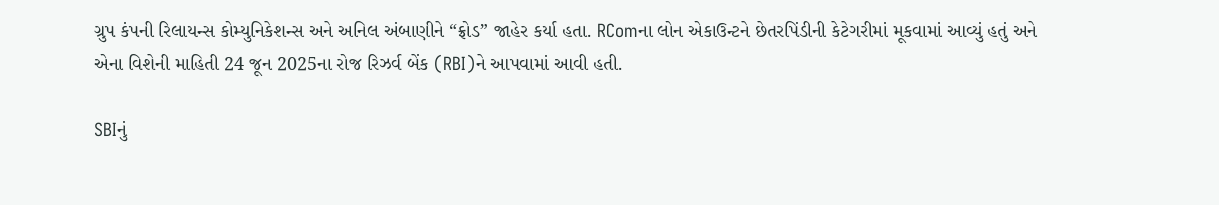ગ્રુપ કંપની રિલાયન્સ કોમ્યુનિકેશન્સ અને અનિલ અંબાણીને “ફ્રોડ” જાહેર કર્યા હતા. RComના લોન એકાઉન્ટને છેતરપિંડીની કેટેગરીમાં મૂકવામાં આવ્યું હતું અને એના વિશેની માહિતી 24 જૂન 2025ના રોજ રિઝર્વ બેંક (RBI)ને આપવામાં આવી હતી.

SBIનું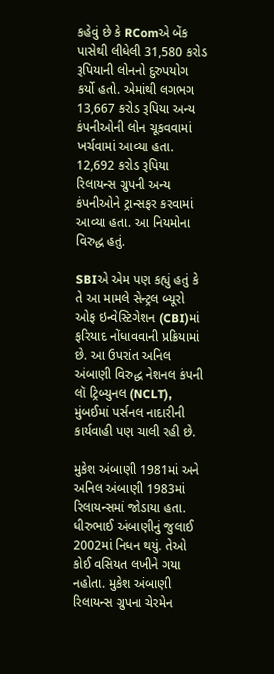કહેવું છે કે RComએ બેંક પાસેથી લીધેલી 31,580 કરોડ રૂપિયાની લોનનો દુરુપયોગ કર્યો હતો. એમાંથી લગભગ 13,667 કરોડ રૂપિયા અન્ય કંપનીઓની લોન ચૂકવવામાં ખર્ચવામાં આવ્યા હતા. 12,692 કરોડ રૂપિયા રિલાયન્સ ગ્રુપની અન્ય કંપનીઓને ટ્રાન્સફર કરવામાં આવ્યા હતા. આ નિયમોના વિરુદ્ધ હતું.

SBIએ એમ પણ કહ્યું હતું કે તે આ મામલે સેન્ટ્રલ બ્યૂરો ઓફ ઇન્વેસ્ટિગેશન (CBI)માં ફરિયાદ નોંધાવવાની પ્રક્રિયામાં છે. આ ઉપરાંત અનિલ અંબાણી વિરુદ્ધ નેશનલ કંપની લૉ ટ્રિબ્યુનલ (NCLT), મુંબઈમાં પર્સનલ નાદારીની કાર્યવાહી પણ ચાલી રહી છે.

મુકેશ અંબાણી 1981માં અને અનિલ અંબાણી 1983માં રિલાયન્સમાં જોડાયા હતા. ધીરુભાઈ અંબાણીનું જુલાઈ 2002માં નિધન થયું. તેઓ કોઈ વસિયત લખીને ગયા નહોતા. મુકેશ અંબાણી રિલાયન્સ ગ્રુપના ચેરમેન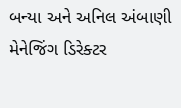બન્યા અને અનિલ અંબાણી મેનેજિંગ ડિરેક્ટર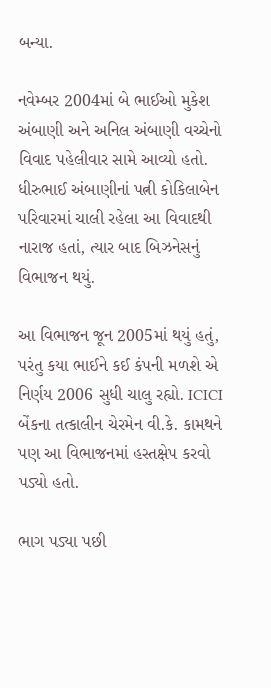બન્યા.

નવેમ્બર 2004માં બે ભાઈઓ મુકેશ અંબાણી અને અનિલ અંબાણી વચ્ચેનો વિવાદ પહેલીવાર સામે આવ્યો હતો. ધીરુભાઈ અંબાણીનાં પત્ની કોકિલાબેન પરિવારમાં ચાલી રહેલા આ વિવાદથી નારાજ હતાં, ત્યાર બાદ બિઝનેસનું વિભાજન થયું.

આ વિભાજન જૂન 2005માં થયું હતું, પરંતુ કયા ભાઈને કઈ કંપની મળશે એ નિર્ણય 2006 સુધી ચાલુ રહ્યો. ICICI બેંકના તત્કાલીન ચેરમેન વી.કે. કામથને પણ આ વિભાજનમાં હસ્તક્ષેપ કરવો પડ્યો હતો.

ભાગ પડ્યા પછી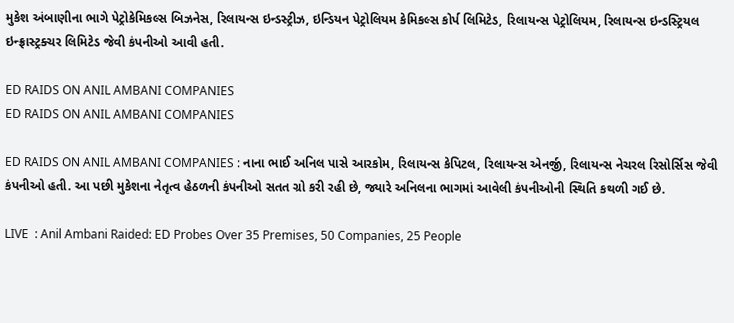મુકેશ અંબાણીના ભાગે પેટ્રોકેમિકલ્સ બિઝનેસ, રિલાયન્સ ઇન્ડસ્ટ્રીઝ, ઇન્ડિયન પેટ્રોલિયમ કેમિકલ્સ કોર્પ લિમિટેડ, રિલાયન્સ પેટ્રોલિયમ, રિલાયન્સ ઇન્ડસ્ટ્રિયલ ઇન્ફ્રાસ્ટ્રક્ચર લિમિટેડ જેવી કંપનીઓ આવી હતી.

ED RAIDS ON ANIL AMBANI COMPANIES
ED RAIDS ON ANIL AMBANI COMPANIES

ED RAIDS ON ANIL AMBANI COMPANIES : નાના ભાઈ અનિલ પાસે આરકોમ, રિલાયન્સ કેપિટલ, રિલાયન્સ એનર્જી, રિલાયન્સ નેચરલ રિસોર્સિસ જેવી કંપનીઓ હતી. આ પછી મુકેશના નેતૃત્વ હેઠળની કંપનીઓ સતત ગ્રો કરી રહી છે, જ્યારે અનિલના ભાગમાં આવેલી કંપનીઓની સ્થિતિ કથળી ગઈ છે.

LIVE  : Anil Ambani Raided: ED Probes Over 35 Premises, 50 Companies, 25 People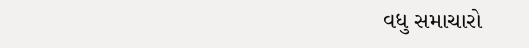વધુ સમાચારો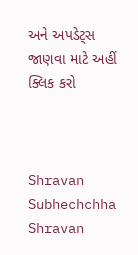અને અપડેટ્સ જાણવા માટે અહીં ક્લિક કરો



Shravan Subhechchha
Shravan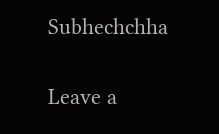Subhechchha

Leave a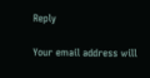Reply

Your email address will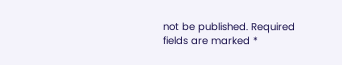not be published. Required fields are marked *